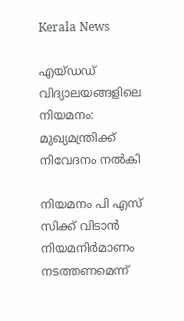Kerala News

എയ്ഡഡ് വിദ്യാലയങ്ങളിലെ നിയമനം: മുഖ്യമന്ത്രിക്ക് നിവേദനം നല്‍കി

നിയമനം പി എസ് സിക്ക് വിടാന്‍ നിയമനിര്‍മാണം നടത്തണമെന്ന്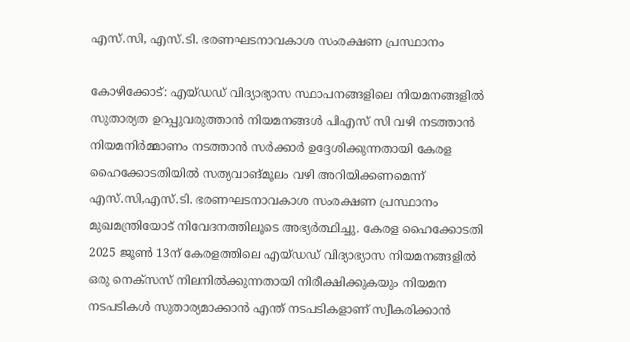എസ്.സി, എസ്.ടി. ഭരണഘടനാവകാശ സംരക്ഷണ പ്രസ്ഥാനം

കോഴിക്കോട്: എയ്ഡഡ് വിദ്യാഭ്യാസ സ്ഥാപനങ്ങളിലെ നിയമനങ്ങളില്‍ സുതാര്യത ഉറപ്പുവരുത്താന്‍ നിയമനങ്ങള്‍ പിഎസ് സി വഴി നടത്താന്‍ നിയമനിര്‍മ്മാണം നടത്താന്‍ സര്‍ക്കാര്‍ ഉദ്ദേശിക്കുന്നതായി കേരള ഹൈക്കോടതിയില്‍ സത്യവാങ്മൂലം വഴി അറിയിക്കണമെന്ന് എസ്.സി,എസ്.ടി. ഭരണഘടനാവകാശ സംരക്ഷണ പ്രസ്ഥാനം മുഖമന്ത്രിയോട് നിവേദനത്തിലൂടെ അഭ്യര്‍ത്ഥിച്ചു. കേരള ഹൈക്കോടതി 2025 ജൂണ്‍ 13ന് കേരളത്തിലെ എയ്ഡഡ് വിദ്യാഭ്യാസ നിയമനങ്ങളില്‍ ഒരു നെക്‌സസ് നിലനില്‍ക്കുന്നതായി നിരീക്ഷിക്കുകയും നിയമന നടപടികള്‍ സുതാര്യമാക്കാന്‍ എന്ത് നടപടികളാണ് സ്വീകരിക്കാന്‍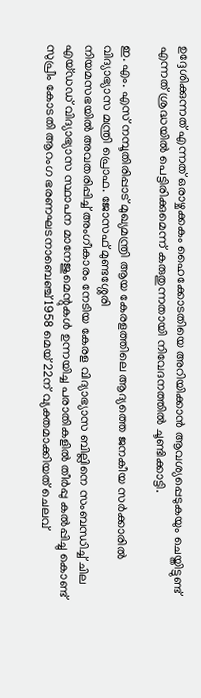ഉദ്ദേശിക്കുന്നത് എന്നത് ഒരാഴ്ചക്കകം ഹൈക്കോടതിയെ അറിയിക്കാന്‍ ആവശ്യപ്പെടുകയും ചെയ്തിട്ടുണ്ട് എന്നത് ശ്രദ്ധയില്‍ പെട്ടിരിക്കുമെന്ന് കരുതുന്നതായി നിവേദനത്തില്‍ ചൂണ്ടിക്കാട്ടി.

ഇ. എം. എസ് നമ്പൂതിരിപ്പാട് മുഖ്യമന്ത്രി ആയ കേരളത്തിലെ ആദ്യത്തെ ജനകീയ സര്‍ക്കാരില്‍ വിദ്യാഭ്യാസ മന്ത്രി പ്രൊഫ. ജോസഫ് മുണ്ടശ്ശേരി
നിയമസഭയില്‍ അവതരിപ്പിച്ച് അംഗീകാരം നേടിയ കേരള വിദ്യാഭ്യാസ ബില്ലിനെ സംബന്ധിച്ച് ചില എയ്ഡഡ് വിദ്യാഭ്യാസ സ്ഥാപന മാനേജുമെന്റുകള്‍ ഉന്നയിച്ച പരാതികളില്‍ തീര്‍പ്പു കല്‍പ്പിച്ചു കൊണ്ട് സുപ്രീം കോടതി ആറംഗ ഭരണഘടനാബെഞ്ച് 1958 മെയ് 22ന് വ്യക്തമാക്കിയത് ചെലവ്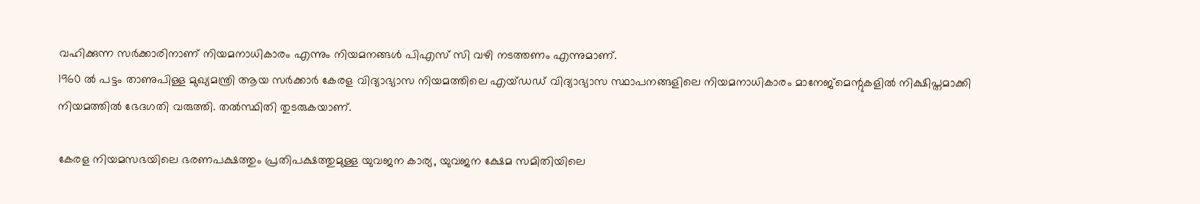വഹിക്കുന്ന സര്‍ക്കാരിനാണ് നിയമനാധികാരം എന്നും നിയമനങ്ങള്‍ പിഎസ് സി വഴി നടത്തണം എന്നുമാണ്.
1960 ല്‍ പട്ടം താണുപിള്ള മുഖ്യമന്ത്രി ആയ സര്‍ക്കാര്‍ കേരള വിദ്യാഭ്യാസ നിയമത്തിലെ എയ്ഡഡ് വിദ്യാഭ്യാസ സ്ഥാപനങ്ങളിലെ നിയമനാധികാരം മാനേജ്‌മെന്റുകളില്‍ നിക്ഷിപ്തമാക്കി നിയമത്തില്‍ ഭേദഗതി വരുത്തി. തല്‍സ്ഥിതി തുടരുകയാണ്.

കേരള നിയമസഭയിലെ ഭരണപക്ഷത്തും പ്രതിപക്ഷത്തുമുള്ള യുവജന കാര്യ, യുവജന ക്ഷേമ സമിതിയിലെ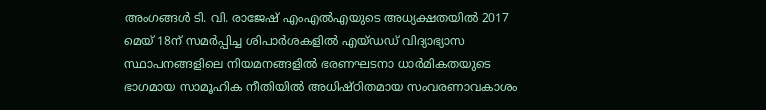അംഗങ്ങള്‍ ടി. വി. രാജേഷ് എംഎല്‍എയുടെ അധ്യക്ഷതയില്‍ 2017 മെയ് 18ന് സമര്‍പ്പിച്ച ശിപാര്‍ശകളില്‍ എയ്ഡഡ് വിദ്യാഭ്യാസ സ്ഥാപനങ്ങളിലെ നിയമനങ്ങളില്‍ ഭരണഘടനാ ധാര്‍മികതയുടെ ഭാഗമായ സാമൂഹിക നീതിയില്‍ അധിഷ്ഠിതമായ സംവരണാവകാശം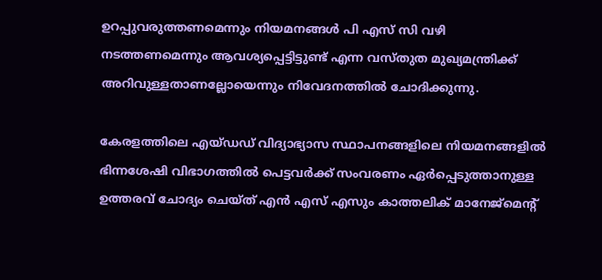ഉറപ്പുവരുത്തണമെന്നും നിയമനങ്ങള്‍ പി എസ് സി വഴി നടത്തണമെന്നും ആവശ്യപ്പെട്ടിട്ടുണ്ട് എന്ന വസ്തുത മുഖ്യമന്ത്രിക്ക് അറിവുള്ളതാണല്ലോയെന്നും നിവേദനത്തില്‍ ചോദിക്കുന്നു.

കേരളത്തിലെ എയ്ഡഡ് വിദ്യാഭ്യാസ സ്ഥാപനങ്ങളിലെ നിയമനങ്ങളില്‍ ഭിന്നശേഷി വിഭാഗത്തില്‍ പെട്ടവര്‍ക്ക് സംവരണം ഏര്‍പ്പെടുത്താനുള്ള ഉത്തരവ് ചോദ്യം ചെയ്ത് എന്‍ എസ് എസും കാത്തലിക് മാനേജ്‌മെന്റ്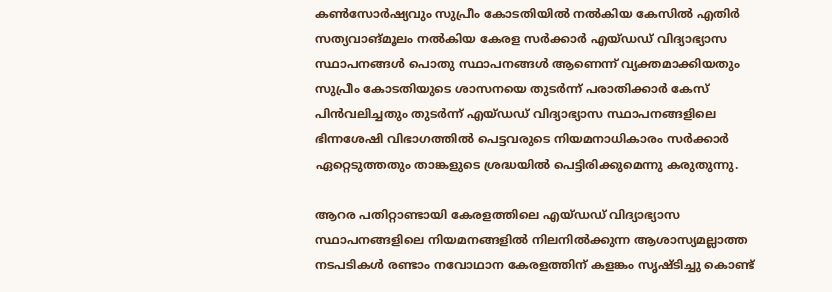കണ്‍സോര്‍ഷ്യവും സുപ്രീം കോടതിയില്‍ നല്‍കിയ കേസില്‍ എതിര്‍ സത്യവാങ്മൂലം നല്‍കിയ കേരള സര്‍ക്കാര്‍ എയ്ഡഡ് വിദ്യാഭ്യാസ സ്ഥാപനങ്ങള്‍ പൊതു സ്ഥാപനങ്ങള്‍ ആണെന്ന് വ്യക്തമാക്കിയതും സുപ്രീം കോടതിയുടെ ശാസനയെ തുടര്‍ന്ന് പരാതിക്കാര്‍ കേസ് പിന്‍വലിച്ചതും തുടര്‍ന്ന് എയ്ഡഡ് വിദ്യാഭ്യാസ സ്ഥാപനങ്ങളിലെ ഭിന്നശേഷി വിഭാഗത്തില്‍ പെട്ടവരുടെ നിയമനാധികാരം സര്‍ക്കാര്‍ ഏറ്റെടുത്തതും താങ്കളുടെ ശ്രദ്ധയില്‍ പെട്ടിരിക്കുമെന്നു കരുതുന്നു.

ആറര പതിറ്റാണ്ടായി കേരളത്തിലെ എയ്ഡഡ് വിദ്യാഭ്യാസ സ്ഥാപനങ്ങളിലെ നിയമനങ്ങളില്‍ നിലനില്‍ക്കുന്ന ആശാസ്യമല്ലാത്ത നടപടികള്‍ രണ്ടാം നവോഥാന കേരളത്തിന് കളങ്കം സൃഷ്ടിച്ചു കൊണ്ട്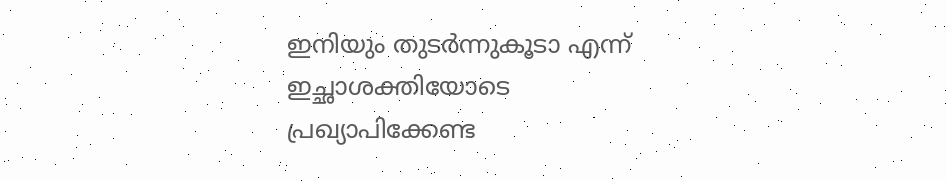ഇനിയും തുടര്‍ന്നുകൂടാ എന്ന് ഇച്ഛാശക്തിയോടെ പ്രഖ്യാപിക്കേണ്ട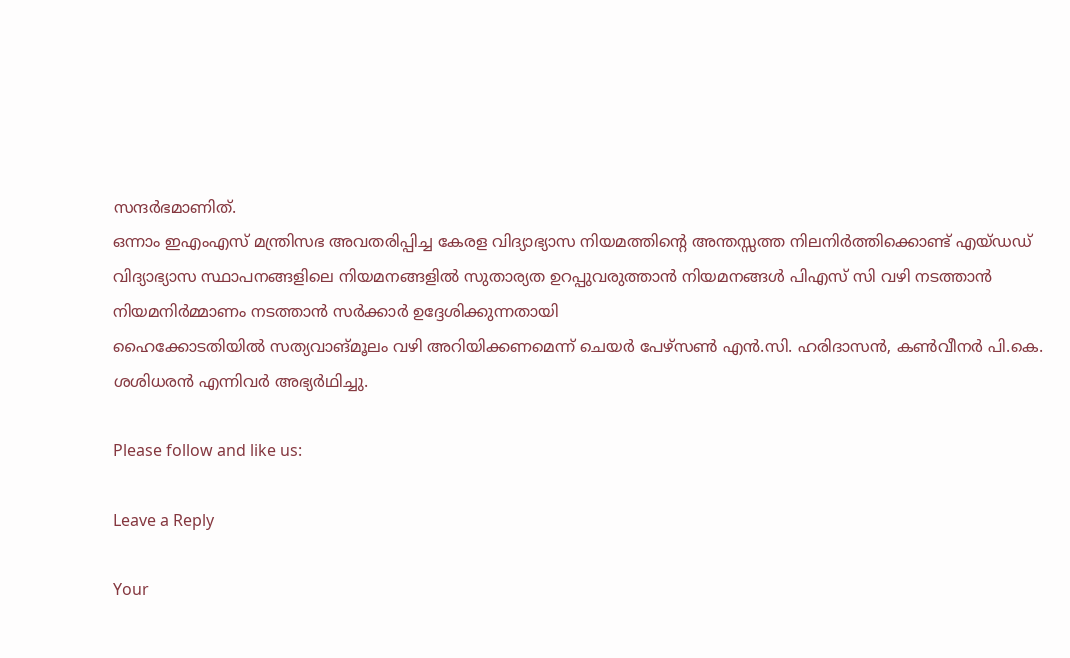സന്ദര്‍ഭമാണിത്.
ഒന്നാം ഇഎംഎസ് മന്ത്രിസഭ അവതരിപ്പിച്ച കേരള വിദ്യാഭ്യാസ നിയമത്തിന്റെ അന്തസ്സത്ത നിലനിര്‍ത്തിക്കൊണ്ട് എയ്ഡഡ് വിദ്യാഭ്യാസ സ്ഥാപനങ്ങളിലെ നിയമനങ്ങളില്‍ സുതാര്യത ഉറപ്പുവരുത്താന്‍ നിയമനങ്ങള്‍ പിഎസ് സി വഴി നടത്താന്‍ നിയമനിര്‍മ്മാണം നടത്താന്‍ സര്‍ക്കാര്‍ ഉദ്ദേശിക്കുന്നതായി
ഹൈക്കോടതിയില്‍ സത്യവാങ്മൂലം വഴി അറിയിക്കണമെന്ന് ചെയര്‍ പേഴ്‌സണ്‍ എന്‍.സി. ഹരിദാസന്‍, കണ്‍വീനര്‍ പി.കെ. ശശിധരന്‍ എന്നിവര്‍ അഭ്യര്‍ഥിച്ചു.

Please follow and like us:

Leave a Reply

Your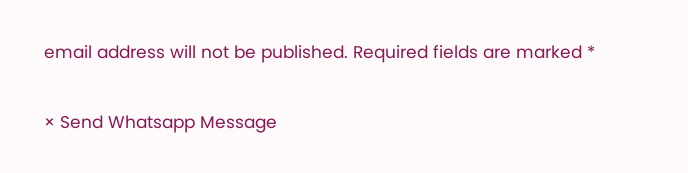email address will not be published. Required fields are marked *

× Send Whatsapp Message